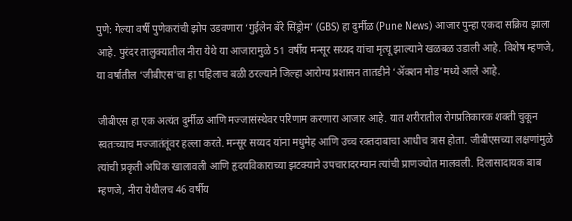पुणे: गेल्या वर्षी पुणेकरांची झोप उडवणारा ‘गुईलेन बॅरे सिंड्रोम’ (GBS) हा दुर्मीळ (Pune News) आजार पुन्हा एकदा सक्रिय झाला आहे. पुरंदर तालुक्यातील नीरा येथे या आजारामुळे 51 वर्षीय मन्सूर सय्यद यांचा मृत्यू झाल्याने खळबळ उडाली आहे. विशेष म्हणजे, या वर्षातील ‘जीबीएस’चा हा पहिलाच बळी ठरल्याने जिल्हा आरोग्य प्रशासन तातडीने ‘ॲक्शन मोड’मध्ये आले आहे.

जीबीएस हा एक अत्यंत दुर्मीळ आणि मज्जासंस्थेवर परिणाम करणारा आजार आहे. यात शरीरातील रोगप्रतिकारक शक्ती चुकून स्वतःच्याच मज्जातंतूंवर हल्ला करते. मन्सूर सय्यद यांना मधुमेह आणि उच्च रक्तदाबाचा आधीच त्रास होता. जीबीएसच्या लक्षणांमुळे त्यांची प्रकृती अधिक खालावली आणि हृदयविकाराच्या झटक्याने उपचारादरम्यान त्यांची प्राणज्योत मालवली. दिलासादायक बाब म्हणजे, नीरा येथीलच 46 वर्षीय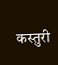कस्तुरी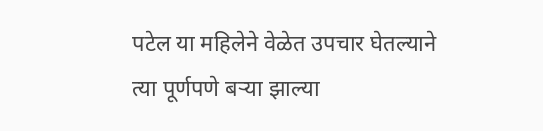पटेल या महिलेने वेळेत उपचार घेतल्याने त्या पूर्णपणे बऱ्या झाल्या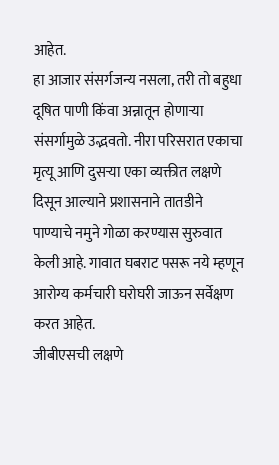आहेत.
हा आजार संसर्गजन्य नसला, तरी तो बहुधा दूषित पाणी किंवा अन्नातून होणाऱ्या संसर्गामुळे उद्भवतो. नीरा परिसरात एकाचा मृत्यू आणि दुसऱ्या एका व्यक्तीत लक्षणे दिसून आल्याने प्रशासनाने तातडीने पाण्याचे नमुने गोळा करण्यास सुरुवात केली आहे. गावात घबराट पसरू नये म्हणून आरोग्य कर्मचारी घरोघरी जाऊन सर्वेक्षण करत आहेत.
जीबीएसची लक्षणे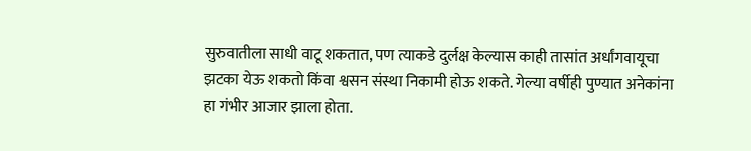सुरुवातीला साधी वाटू शकतात, पण त्याकडे दुर्लक्ष केल्यास काही तासांत अर्धांगवायूचा झटका येऊ शकतो किंवा श्वसन संस्था निकामी होऊ शकते. गेल्या वर्षीही पुण्यात अनेकांना हा गंभीर आजार झाला होता.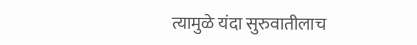त्यामुळे यंदा सुरुवातीलाच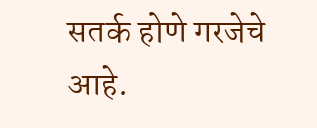सतर्क होणे गरजेचे आहे.